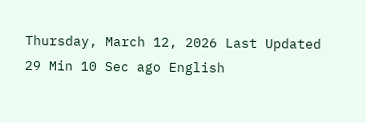Thursday, March 12, 2026 Last Updated 29 Min 10 Sec ago English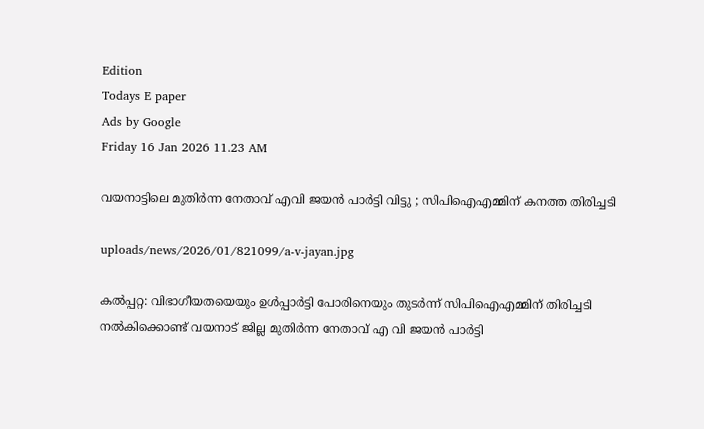Edition
Todays E paper
Ads by Google
Friday 16 Jan 2026 11.23 AM

വയനാട്ടിലെ മുതിര്‍ന്ന നേതാവ് എവി ജയന്‍ പാര്‍ട്ടി വിട്ടു ; സിപിഐഎമ്മിന് കനത്ത തിരിച്ചടി

uploads/news/2026/01/821099/a-v-jayan.jpg

കല്‍പ്പറ്റ: വിഭാഗീയതയെയും ഉള്‍പ്പാര്‍ട്ടി പോരിനെയും തുടര്‍ന്ന് സിപിഐഎമ്മിന് തിരിച്ചടി നല്‍കിക്കൊണ്ട് വയനാട് ജില്ല മുതിര്‍ന്ന നേതാവ് എ വി ജയന്‍ പാര്‍ട്ടി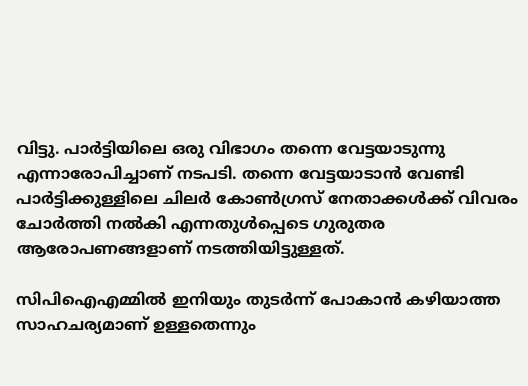വിട്ടു. പാര്‍ട്ടിയിലെ ഒരു വിഭാഗം തന്നെ വേട്ടയാടുന്നു എന്നാരോപിച്ചാണ് നടപടി. തന്നെ വേട്ടയാടാന്‍ വേണ്ടി പാര്‍ട്ടിക്കുള്ളിലെ ചിലര്‍ കോണ്‍ഗ്രസ് നേതാക്കള്‍ക്ക് വിവരം ചോര്‍ത്തി നല്‍കി എന്നതുള്‍പ്പെടെ ഗുരുതര ആരോപണങ്ങളാണ് നടത്തിയിട്ടുള്ളത്.

സിപിഐഎമ്മില്‍ ഇനിയും തുടര്‍ന്ന് പോകാന്‍ കഴിയാത്ത സാഹചര്യമാണ് ഉള്ളതെന്നും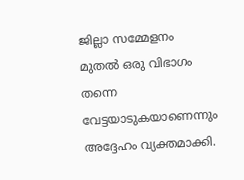ജില്ലാ സമ്മേളനം മുതല്‍ ഒരു വിഭാഗം തന്നെ വേട്ടയാടുകയാണെന്നും അദ്ദേഹം വ്യക്തമാക്കി.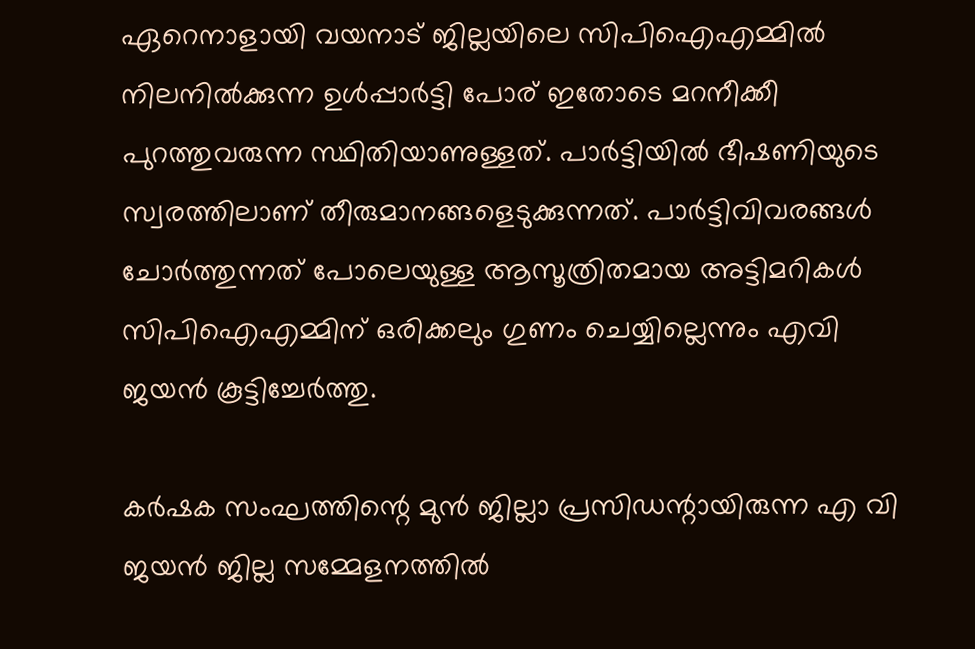ഏറെനാളായി വയനാട് ജില്ലയിലെ സിപിഐഎമ്മില്‍ നിലനില്‍ക്കുന്ന ഉള്‍പ്പാര്‍ട്ടി പോര് ഇതോടെ മറനീക്കീ പുറത്തുവരുന്ന സ്ഥിതിയാണുള്ളത്. പാര്‍ട്ടിയില്‍ ഭീഷണിയുടെ സ്വരത്തിലാണ് തീരുമാനങ്ങളെടുക്കുന്നത്. പാര്‍ട്ടിവിവരങ്ങള്‍ ചോര്‍ത്തുന്നത് പോലെയുള്ള ആസൂത്രിതമായ അട്ടിമറികള്‍ സിപിഐഎമ്മിന് ഒരിക്കലും ഗുണം ചെയ്യില്ലെന്നും എവി ജയന്‍ കൂട്ടിച്ചേര്‍ത്തു.

കര്‍ഷക സംഘത്തിന്റെ മുന്‍ ജില്ലാ പ്രസിഡന്റായിരുന്ന എ വി ജയന്‍ ജില്ല സമ്മേളനത്തില്‍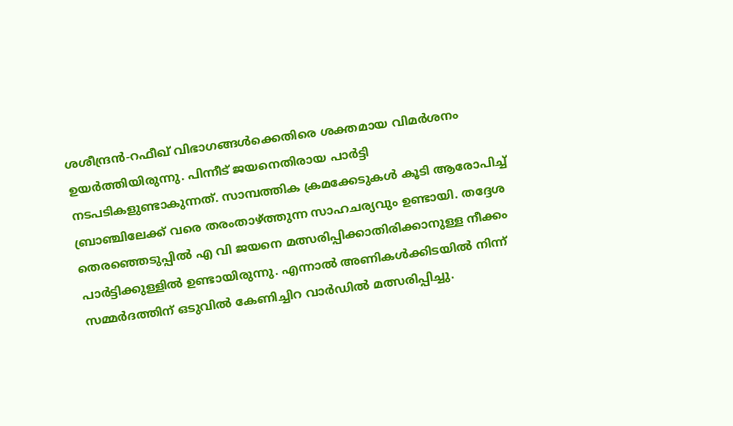ശശീന്ദ്രന്‍-റഫീഖ് വിഭാഗങ്ങള്‍ക്കെതിരെ ശക്തമായ വിമര്‍ശനം ഉയര്‍ത്തിയിരുന്നു. പിന്നീട് ജയനെതിരായ പാര്‍ട്ടി നടപടികളുണ്ടാകുന്നത്. സാമ്പത്തിക ക്രമക്കേടുകള്‍ കൂടി ആരോപിച്ച് ബ്രാഞ്ചിലേക്ക് വരെ തരംതാഴ്ത്തുന്ന സാഹചര്യവും ഉണ്ടായി. തദ്ദേശ തെരഞ്ഞെടുപ്പില്‍ എ വി ജയനെ മത്സരിപ്പിക്കാതിരിക്കാനുള്ള നീക്കം പാര്‍ട്ടിക്കുള്ളില്‍ ഉണ്ടായിരുന്നു. എന്നാല്‍ അണികള്‍ക്കിടയില്‍ നിന്ന് സമ്മര്‍ദത്തിന് ഒടുവില്‍ കേണിച്ചിറ വാര്‍ഡില്‍ മത്സരിപ്പിച്ചു.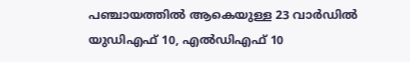പഞ്ചായത്തില്‍ ആകെയുള്ള 23 വാര്‍ഡില്‍ യുഡിഎഫ് 10, എല്‍ഡിഎഫ് 10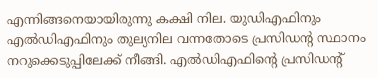എന്നിങ്ങനെയായിരുന്നു കക്ഷി നില. യുഡിഎഫിനും എല്‍ഡിഎഫിനും തുല്യനില വന്നതോടെ പ്രസിഡന്റ സ്ഥാനം നറുക്കെടുപ്പിലേക്ക് നീങ്ങി. എല്‍ഡിഎഫിന്റെ പ്രസിഡന്റ്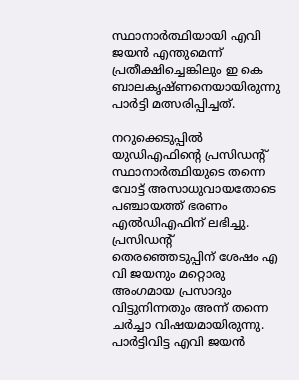സ്ഥാനാര്‍ത്ഥിയായി എവി ജയന്‍ എന്തുമെന്ന് പ്രതീക്ഷിച്ചെങ്കിലും ഇ കെ ബാലകൃഷ്ണനെയായിരുന്നു പാര്‍ട്ടി മത്സരിപ്പിച്ചത്.

നറുക്കെടുപ്പില്‍ യുഡിഎഫിന്റെ പ്രസിഡന്റ് സ്ഥാനാര്‍ത്ഥിയുടെ തന്നെ വോട്ട് അസാധുവായതോടെ പഞ്ചായത്ത് ഭരണം എല്‍ഡിഎഫിന് ലഭിച്ചു. പ്രസിഡന്റ് തെരഞ്ഞെടുപ്പിന് ശേഷം എ വി ജയനും മറ്റൊരു അംഗമായ പ്രസാദും വിട്ടുനിന്നതും അന്ന് തന്നെ ചര്‍ച്ചാ വിഷയമായിരുന്നു. പാര്‍ട്ടിവിട്ട എവി ജയന്‍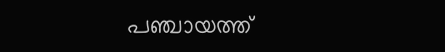പഞ്ചായത്ത്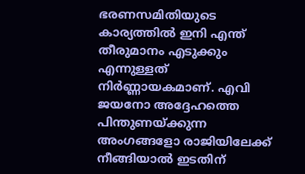ഭരണസമിതിയുടെ കാര്യത്തില്‍ ഇനി എന്ത് തീരുമാനം എടുക്കും എന്നുള്ളത് നിര്‍ണ്ണായകമാണ്. എവി ജയനോ അദ്ദേഹത്തെ പിന്തുണയ്ക്കുന്ന അംഗങ്ങളോ രാജിയിലേക്ക് നീങ്ങിയാല്‍ ഇടതിന്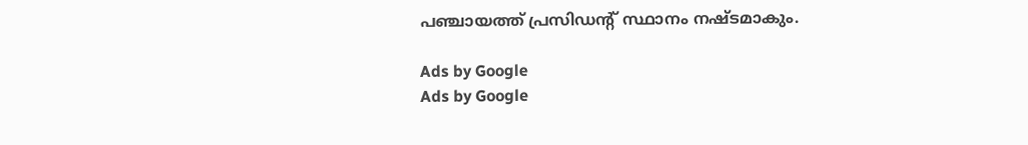പഞ്ചായത്ത് പ്രസിഡന്റ് സ്ഥാനം നഷ്ടമാകും.

Ads by Google
Ads by Google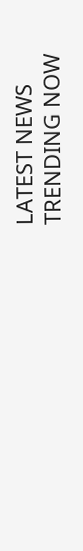LATEST NEWS
TRENDING NOW